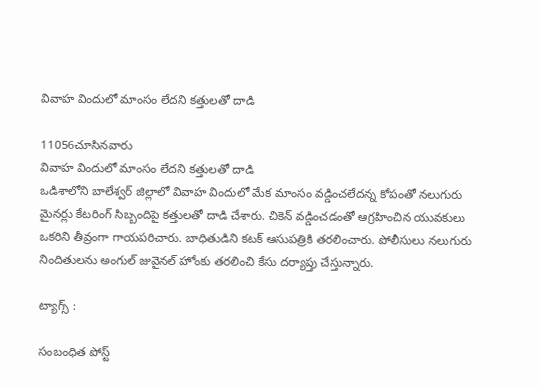వివాహ విందులో మాంసం లేదని కత్తులతో దాడి

11056చూసినవారు
వివాహ విందులో మాంసం లేదని కత్తులతో దాడి
ఒడిశాలోని బాలేశ్వర్‌ జిల్లాలో వివాహ విందులో మేక మాంసం వడ్డించలేదన్న కోపంతో నలుగురు మైనర్లు కేటరింగ్‌ సిబ్బందిపై కత్తులతో దాడి చేశారు. చికెన్‌ వడ్డించడంతో ఆగ్రహించిన యువకులు ఒకరిని తీవ్రంగా గాయపరిచారు. బాధితుడిని కటక్‌ ఆసుపత్రికి తరలించారు. పోలీసులు నలుగురు నిందితులను అంగుల్‌ జువైనల్‌ హోంకు తరలించి కేసు దర్యాప్తు చేస్తున్నారు.

ట్యాగ్స్ :

సంబంధిత పోస్ట్